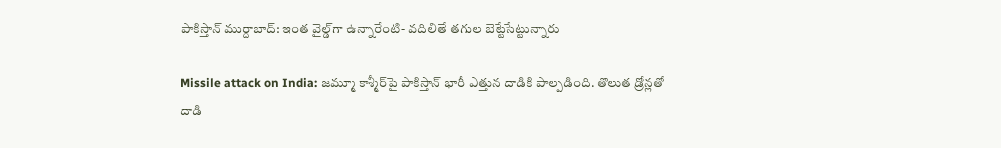పాకిస్తాన్ ముర్దాబాద్: ఇంత వైల్డ్‌గా ఉన్నారేంటి- వదిలితే తగుల బెట్టేసేట్టున్నారు

Missile attack on India: జమ్మూ కాశ్మీర్‌‌పై పాకిస్తాన్ భారీ ఎత్తున దాడికి పాల్పడింది. తొలుత డ్రోన్లతో దాడి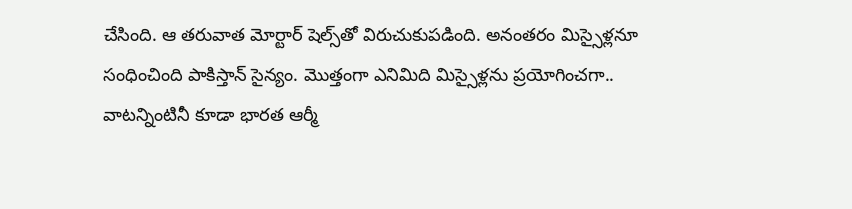చేసింది. ఆ తరువాత మోర్టార్ షెల్స్‌తో విరుచుకుపడింది. అనంతరం మిస్సైళ్లనూ సంధించింది పాకిస్తాన్ సైన్యం. మొత్తంగా ఎనిమిది మిస్సైళ్లను ప్రయోగించగా.. వాటన్నింటినీ కూడా భారత ఆర్మీ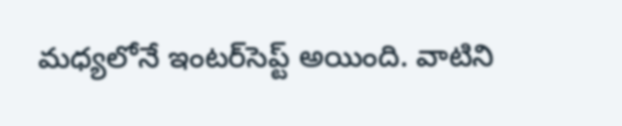మధ్యలోనే ఇంటర్‌సెప్ట్ అయింది. వాటిని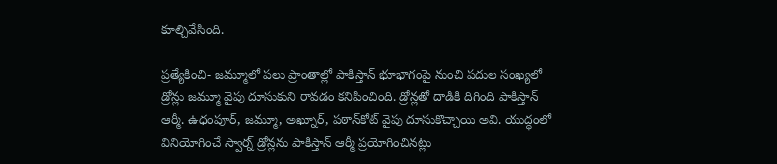కూల్చివేసింది.

ప్రత్యేకించి- జమ్మూలో పలు ప్రాంతాల్లో పాకిస్తాన్ భూభాగంపై నుంచి పదుల సంఖ్యలో డ్రోన్లు జమ్మూ వైపు దూసుకుని రావడం కనిపించింది. డ్రోన్లతో దాడికి దిగింది పాకిస్తాన్ ఆర్మీ. ఉధంపూర్, జమ్మూ, అఖ్నూర్, పఠాన్‌కోట్ వైపు దూసుకొచ్చాయి అవి. యుద్ధంలో వినియోగించే స్వార్న్ డ్రోన్లను పాకిస్తాన్ ఆర్మీ ప్రయోగించినట్లు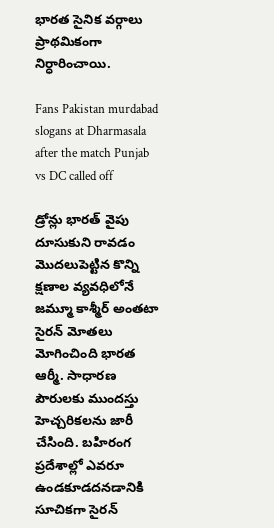భారత సైనిక వర్గాలు ప్రాథమికంగా నిర్ధారించాయి.

Fans Pakistan murdabad slogans at Dharmasala after the match Punjab vs DC called off

డ్రోన్లు భారత్ వైపు దూసుకుని రావడం మొదలుపెట్టిన కొన్ని క్షణాల వ్యవధిలోనే జమ్మూ కాశ్మీర్ అంతటా సైరన్ మోతలు మోగించింది భారత ఆర్మీ. సాధారణ పౌరులకు ముందస్తు హెచ్చరికలను జారీ చేసింది. బహిరంగ ప్రదేశాల్లో ఎవరూ ఉండకూడదనడానికి సూచికగా సైరన్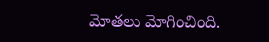మోతలు మోగించింది.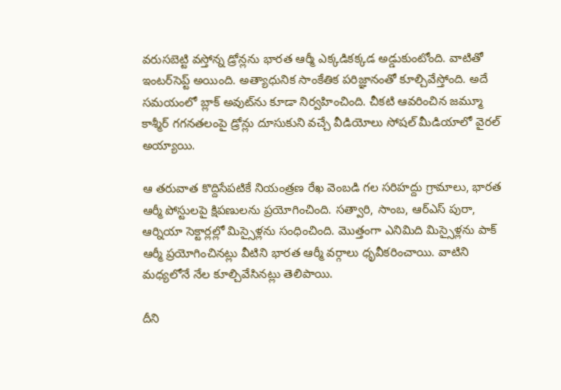వరుసబెట్టి వస్తోన్న డ్రోన్లను భారత ఆర్మీ ఎక్కడికక్కడ అడ్డుకుంటోంది. వాటితో ఇంటర్‌సెప్ట్ అయింది. అత్యాధునిక సాంకేతిక పరిజ్ఞానంతో కూల్చివేస్తోంది. అదే సమయంలో బ్లాక్ అవుట్‌ను కూడా నిర్వహించింది. చీకటి ఆవరించిన జమ్మూ కాశ్మీర్ గగనతలంపై డ్రోన్లు దూసుకుని వచ్చే వీడియోలు సోషల్ మీడియాలో వైరల్ అయ్యాయి.

ఆ తరువాత కొద్దిసేపటికే నియంత్రణ రేఖ వెంబడి గల సరిహద్దు గ్రామాలు, భారత ఆర్మీ పోస్టులపై క్షిపణులను ప్రయోగించింది. సత్వారి, సాంబ, ఆర్ఎస్ పురా, ఆర్నియా సెక్టార్లల్లో మిస్సైళ్లను సంధించింది. మొత్తంగా ఎనిమిది మిస్సైళ్లను పాక్ ఆర్మీ ప్రయోగించినట్లు వీటిని భారత ఆర్మీ వర్గాలు ధృవీకరించాయి. వాటిని మధ్యలోనే నేల కూల్చివేసినట్లు తెలిపాయి.

దీని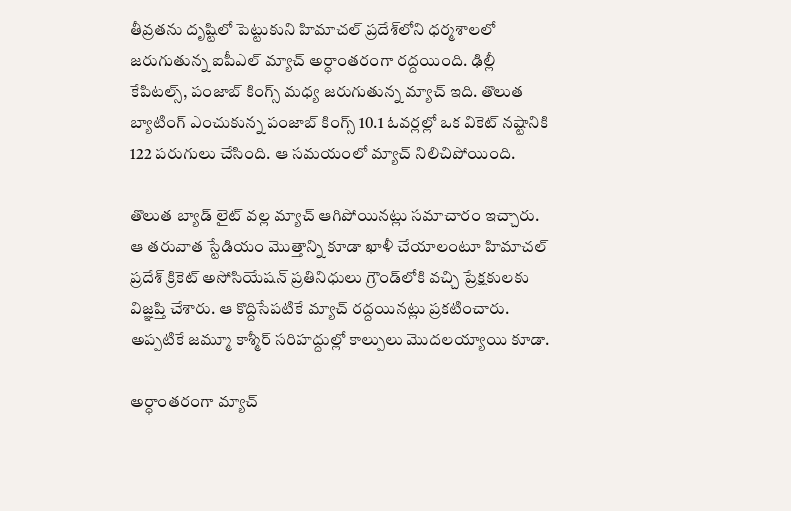తీవ్రతను దృష్టిలో పెట్టుకుని హిమాచల్ ప్రదేశ్‌లోని ధర్మశాలలో జరుగుతున్న ఐపీఎల్ మ్యాచ్‌ అర్ధాంతరంగా రద్దయింది. ఢిల్లీ కేపిటల్స్, పంజాబ్ కింగ్స్ మధ్య జరుగుతున్న మ్యాచ్ ఇది. తొలుత బ్యాటింగ్ ఎంచుకున్న పంజాబ్ కింగ్స్ 10.1 ఓవర్లల్లో ఒక వికెట్ నష్టానికి 122 పరుగులు చేసింది. ఆ సమయంలో మ్యాచ్ నిలిచిపోయింది.

తొలుత బ్యాడ్ లైట్ వల్ల మ్యాచ్ ఆగిపోయినట్లు సమాచారం ఇచ్చారు. ఆ తరువాత స్టేడియం మొత్తాన్ని కూడా ఖాళీ చేయాలంటూ హిమాచల్ ప్రదేశ్ క్రికెట్ అసోసియేషన్ ప్రతినిధులు గ్రౌండ్‌లోకి వచ్చి ప్రేక్షకులకు విజ్ఞప్తి చేశారు. ఆ కొద్దిసేపటికే మ్యాచ్ రద్దయినట్లు ప్రకటించారు. అప్పటికే జమ్మూ కాశ్మీర్‌ సరిహద్దుల్లో కాల్పులు మొదలయ్యాయి కూడా.

అర్ధాంతరంగా మ్యాచ్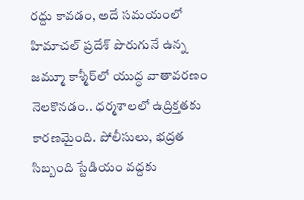రద్దు కావడం, అదే సమయంలో హిమాచల్ ప్రదేశ్ పొరుగునే ఉన్న జమ్మూ కాశ్మీర్‌లో యుద్ధ వాతావరణం నెలకొనడం.. ధర్మశాలలో ఉద్రిక్తతకు కారణమైంది. పోలీసులు, భద్రత సిబ్బంది స్టేడియం వద్దకు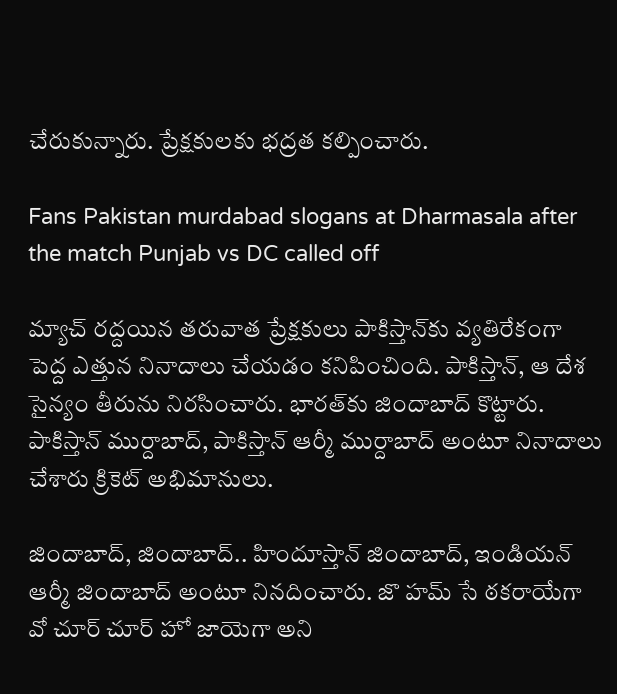చేరుకున్నారు. ప్రేక్షకులకు భద్రత కల్పించారు.

Fans Pakistan murdabad slogans at Dharmasala after the match Punjab vs DC called off

మ్యాచ్ రద్దయిన తరువాత ప్రేక్షకులు పాకిస్తాన్‌కు వ్యతిరేకంగా పెద్ద ఎత్తున నినాదాలు చేయడం కనిపించింది. పాకిస్తాన్, ఆ దేశ సైన్యం తీరును నిరసించారు. భారత్‌కు జిందాబాద్ కొట్టారు. పాకిస్తాన్ ముర్దాబాద్, పాకిస్తాన్ ఆర్మీ ముర్దాబాద్ అంటూ నినాదాలు చేశారు క్రికెట్ అభిమానులు.

జిందాబాద్, జిందాబాద్.. హిందూస్తాన్ జిందాబాద్, ఇండియన్ ఆర్మీ జిందాబాద్ అంటూ నినదించారు. జొ హమ్ సే ఠకరాయేగా వో చూర్ చూర్ హో జాయెగా అని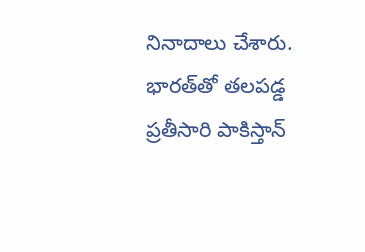నినాదాలు చేశారు. భారత్‌తో తలపడ్డ ప్రతీసారి పాకిస్తాన్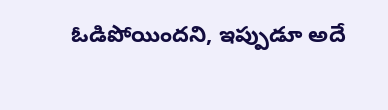ఓడిపోయిందని, ఇప్పుడూ అదే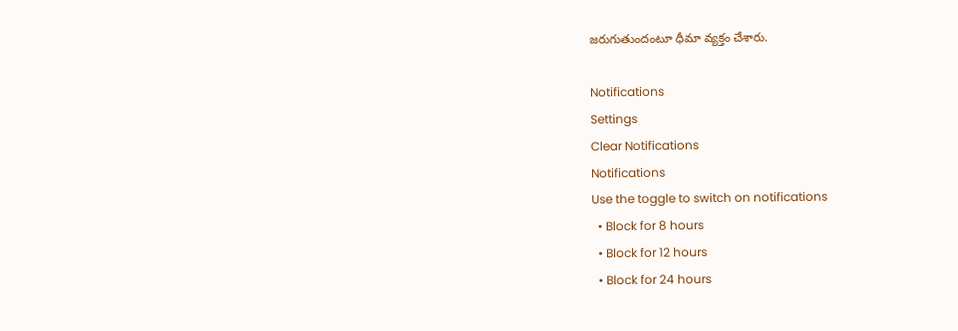జరుగుతుందంటూ ధీమా వ్యక్తం చేశారు.

Notifications
Settings
Clear Notifications
Notifications
Use the toggle to switch on notifications
  • Block for 8 hours
  • Block for 12 hours
  • Block for 24 hours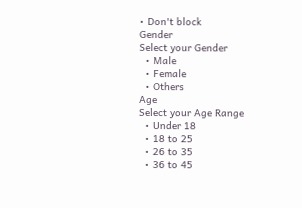• Don't block
Gender
Select your Gender
  • Male
  • Female
  • Others
Age
Select your Age Range
  • Under 18
  • 18 to 25
  • 26 to 35
  • 36 to 45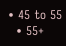• 45 to 55
  • 55+